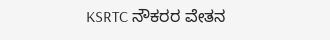KSRTC ನೌಕರರ ವೇತನ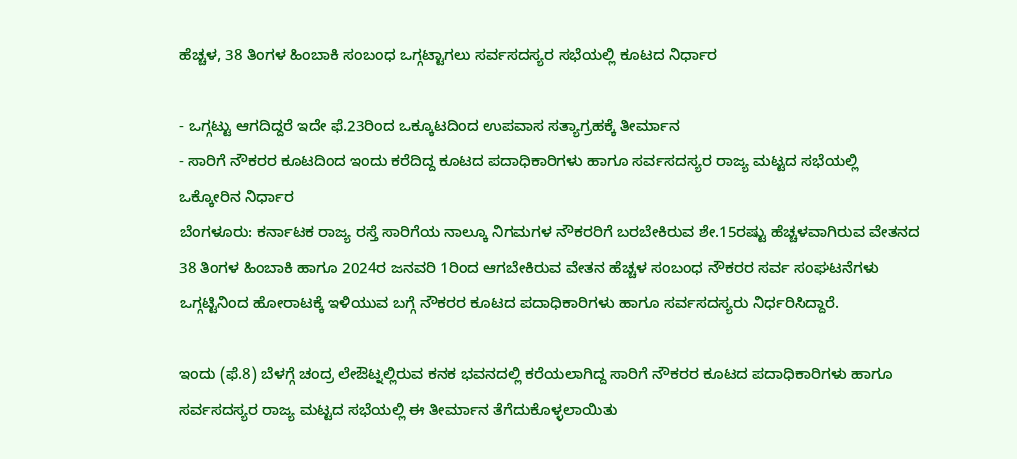ಹೆಚ್ಚಳ, 38 ತಿಂಗಳ ಹಿಂಬಾಕಿ ಸಂಬಂಧ ಒಗ್ಗಟ್ಟಾಗಲು ಸರ್ವಸದಸ್ಯರ ಸಭೆಯಲ್ಲಿ ಕೂಟದ ನಿರ್ಧಾರ

- ಒಗ್ಗಟ್ಟು ಆಗದಿದ್ದರೆ ಇದೇ ಫೆ.23ರಿಂದ ಒಕ್ಕೂಟದಿಂದ ಉಪವಾಸ ಸತ್ಯಾಗ್ರಹಕ್ಕೆ ತೀರ್ಮಾನ
- ಸಾರಿಗೆ ನೌಕರರ ಕೂಟದಿಂದ ಇಂದು ಕರೆದಿದ್ದ ಕೂಟದ ಪದಾಧಿಕಾರಿಗಳು ಹಾಗೂ ಸರ್ವಸದಸ್ಯರ ರಾಜ್ಯ ಮಟ್ಟದ ಸಭೆಯಲ್ಲಿ ಒಕ್ಕೋರಿನ ನಿರ್ಧಾರ
ಬೆಂಗಳೂರು: ಕರ್ನಾಟಕ ರಾಜ್ಯ ರಸ್ತೆ ಸಾರಿಗೆಯ ನಾಲ್ಕೂ ನಿಗಮಗಳ ನೌಕರರಿಗೆ ಬರಬೇಕಿರುವ ಶೇ.15ರಷ್ಟು ಹೆಚ್ಚಳವಾಗಿರುವ ವೇತನದ 38 ತಿಂಗಳ ಹಿಂಬಾಕಿ ಹಾಗೂ 2024ರ ಜನವರಿ 1ರಿಂದ ಆಗಬೇಕಿರುವ ವೇತನ ಹೆಚ್ಚಳ ಸಂಬಂಧ ನೌಕರರ ಸರ್ವ ಸಂಘಟನೆಗಳು ಒಗ್ಗಟ್ಟಿನಿಂದ ಹೋರಾಟಕ್ಕೆ ಇಳಿಯುವ ಬಗ್ಗೆ ನೌಕರರ ಕೂಟದ ಪದಾಧಿಕಾರಿಗಳು ಹಾಗೂ ಸರ್ವಸದಸ್ಯರು ನಿರ್ಧರಿಸಿದ್ದಾರೆ.

ಇಂದು (ಫೆ.8) ಬೆಳಗ್ಗೆ ಚಂದ್ರ ಲೇಔಟ್ನಲ್ಲಿರುವ ಕನಕ ಭವನದಲ್ಲಿ ಕರೆಯಲಾಗಿದ್ದ ಸಾರಿಗೆ ನೌಕರರ ಕೂಟದ ಪದಾಧಿಕಾರಿಗಳು ಹಾಗೂ ಸರ್ವಸದಸ್ಯರ ರಾಜ್ಯ ಮಟ್ಟದ ಸಭೆಯಲ್ಲಿ ಈ ತೀರ್ಮಾನ ತೆಗೆದುಕೊಳ್ಳಲಾಯಿತು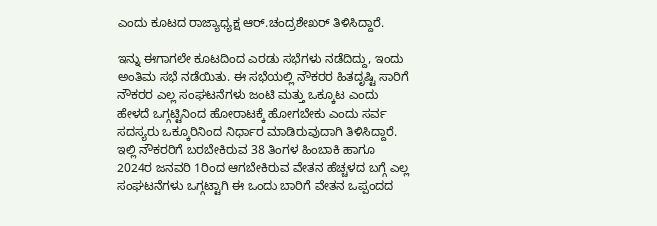ಎಂದು ಕೂಟದ ರಾಜ್ಯಾಧ್ಯಕ್ಷ ಆರ್.ಚಂದ್ರಶೇಖರ್ ತಿಳಿಸಿದ್ದಾರೆ.

ಇನ್ನು ಈಗಾಗಲೇ ಕೂಟದಿಂದ ಎರಡು ಸಭೆಗಳು ನಡೆದಿದ್ದು, ಇಂದು ಅಂತಿಮ ಸಭೆ ನಡೆಯಿತು. ಈ ಸಭೆಯಲ್ಲಿ ನೌಕರರ ಹಿತದೃಷ್ಟಿ ಸಾರಿಗೆ ನೌಕರರ ಎಲ್ಲ ಸಂಘಟನೆಗಳು ಜಂಟಿ ಮತ್ತು ಒಕ್ಕೂಟ ಎಂದು ಹೇಳದೆ ಒಗ್ಗಟ್ಟಿನಿಂದ ಹೋರಾಟಕ್ಕೆ ಹೋಗಬೇಕು ಎಂದು ಸರ್ವ ಸದಸ್ಯರು ಒಕ್ಕೂರಿನಿಂದ ನಿರ್ಧಾರ ಮಾಡಿರುವುದಾಗಿ ತಿಳಿಸಿದ್ದಾರೆ.
ಇಲ್ಲಿ ನೌಕರರಿಗೆ ಬರಬೇಕಿರುವ 38 ತಿಂಗಳ ಹಿಂಬಾಕಿ ಹಾಗೂ 2024ರ ಜನವರಿ 1ರಿಂದ ಆಗಬೇಕಿರುವ ವೇತನ ಹೆಚ್ಚಳದ ಬಗ್ಗೆ ಎಲ್ಲ ಸಂಘಟನೆಗಳು ಒಗ್ಗಟ್ಟಾಗಿ ಈ ಒಂದು ಬಾರಿಗೆ ವೇತನ ಒಪ್ಪಂದದ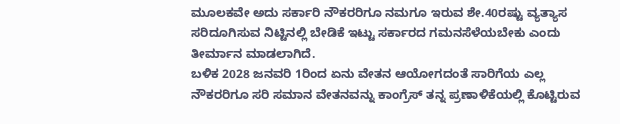ಮೂಲಕವೇ ಅದು ಸರ್ಕಾರಿ ನೌಕರರಿಗೂ ನಮಗೂ ಇರುವ ಶೇ.40ರಷ್ಟು ವ್ಯತ್ಯಾಸ ಸರಿದೂಗಿಸುವ ನಿಟ್ಟಿನಲ್ಲಿ ಬೇಡಿಕೆ ಇಟ್ಟು ಸರ್ಕಾರದ ಗಮನಸೆಳೆಯಬೇಕು ಎಂದು ತೀರ್ಮಾನ ಮಾಡಲಾಗಿದೆ.
ಬಳಿಕ 2028 ಜನವರಿ 1ರಿಂದ ಏನು ವೇತನ ಆಯೋಗದಂತೆ ಸಾರಿಗೆಯ ಎಲ್ಲ ನೌಕರರಿಗೂ ಸರಿ ಸಮಾನ ವೇತನವನ್ನು ಕಾಂಗ್ರೆಸ್ ತನ್ನ ಪ್ರಣಾಳಿಕೆಯಲ್ಲಿ ಕೊಟ್ಟಿರುವ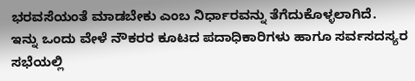ಭರವಸೆಯಂತೆ ಮಾಡಬೇಕು ಎಂಬ ನಿರ್ಧಾರವನ್ನು ತೆಗೆದುಕೊಳ್ಳಲಾಗಿದೆ.
ಇನ್ನು ಒಂದು ವೇಳೆ ನೌಕರರ ಕೂಟದ ಪದಾಧಿಕಾರಿಗಳು ಹಾಗೂ ಸರ್ವಸದಸ್ಯರ ಸಭೆಯಲ್ಲಿ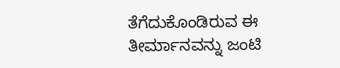ತೆಗೆದುಕೊಂಡಿರುವ ಈ ತೀರ್ಮಾನವನ್ನು ಜಂಟಿ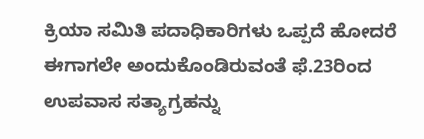ಕ್ರಿಯಾ ಸಮಿತಿ ಪದಾಧಿಕಾರಿಗಳು ಒಪ್ಪದೆ ಹೋದರೆ ಈಗಾಗಲೇ ಅಂದುಕೊಂಡಿರುವಂತೆ ಫೆ.23ರಿಂದ ಉಪವಾಸ ಸತ್ಯಾಗ್ರಹನ್ನು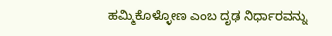ಹಮ್ಮಿಕೊಳ್ಳೋಣ ಎಂಬ ದೃಢ ನಿರ್ಧಾರವನ್ನು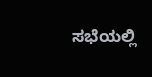ಸಭೆಯಲ್ಲಿ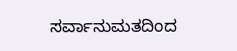ಸರ್ವಾನುಮತದಿಂದ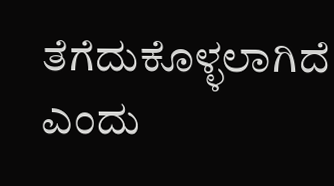ತೆಗೆದುಕೊಳ್ಳಲಾಗಿದೆ ಎಂದು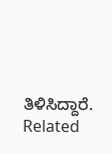ತಿಳಿಸಿದ್ದಾರೆ.
Related